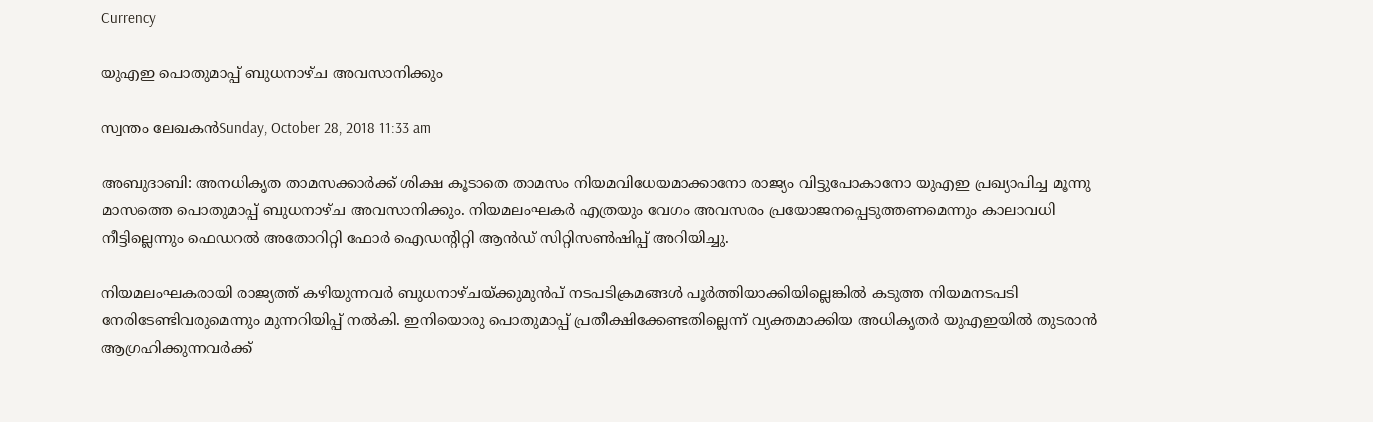Currency

യുഎഇ പൊതുമാപ്പ് ബുധനാഴ്ച അവസാനിക്കും

സ്വന്തം ലേഖകന്‍Sunday, October 28, 2018 11:33 am

അബുദാബി: അനധികൃത താമസക്കാര്‍ക്ക് ശിക്ഷ കൂടാതെ താമസം നിയമവിധേയമാക്കാനോ രാജ്യം വിട്ടുപോകാനോ യുഎഇ പ്രഖ്യാപിച്ച മൂന്നു മാസത്തെ പൊതുമാപ്പ് ബുധനാഴ്ച അവസാനിക്കും. നിയമലംഘകര്‍ എത്രയും വേഗം അവസരം പ്രയോജനപ്പെടുത്തണമെന്നും കാലാവധി നീട്ടില്ലെന്നും ഫെഡറല്‍ അതോറിറ്റി ഫോര്‍ ഐഡന്റിറ്റി ആന്‍ഡ് സിറ്റിസണ്‍ഷിപ്പ് അറിയിച്ചു.

നിയമലംഘകരായി രാജ്യത്ത് കഴിയുന്നവര്‍ ബുധനാഴ്ചയ്ക്കുമുന്‍പ് നടപടിക്രമങ്ങള്‍ പൂര്‍ത്തിയാക്കിയില്ലെങ്കില്‍ കടുത്ത നിയമനടപടി നേരിടേണ്ടിവരുമെന്നും മുന്നറിയിപ്പ് നല്‍കി. ഇനിയൊരു പൊതുമാപ്പ് പ്രതീക്ഷിക്കേണ്ടതില്ലെന്ന് വ്യക്തമാക്കിയ അധികൃതര്‍ യുഎഇയില്‍ തുടരാന്‍ ആഗ്രഹിക്കുന്നവര്‍ക്ക്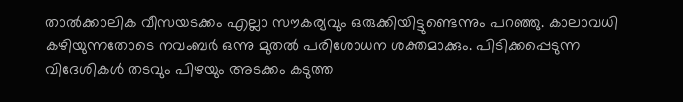താല്‍ക്കാലിക വീസയടക്കം എല്ലാ സൗകര്യവും ഒരുക്കിയിട്ടുണ്ടെന്നും പറഞ്ഞു. കാലാവധി കഴിയുന്നതോടെ നവംബര്‍ ഒന്നു മുതല്‍ പരിശോധന ശക്തമാക്കും. പിടിക്കപ്പെടുന്ന വിദേശികള്‍ തടവും പിഴയും അടക്കം കടുത്ത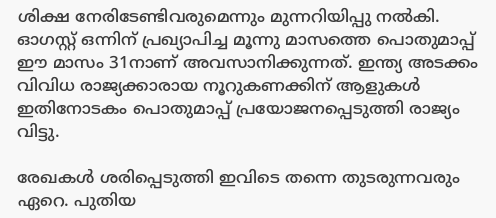ശിക്ഷ നേരിടേണ്ടിവരുമെന്നും മുന്നറിയിപ്പു നല്‍കി. ഓഗസ്റ്റ് ഒന്നിന് പ്രഖ്യാപിച്ച മൂന്നു മാസത്തെ പൊതുമാപ്പ് ഈ മാസം 31നാണ് അവസാനിക്കുന്നത്. ഇന്ത്യ അടക്കം വിവിധ രാജ്യക്കാരായ നൂറുകണക്കിന് ആളുകള്‍ ഇതിനോടകം പൊതുമാപ്പ് പ്രയോജനപ്പെടുത്തി രാജ്യം വിട്ടു.

രേഖകള്‍ ശരിപ്പെടുത്തി ഇവിടെ തന്നെ തുടരുന്നവരും ഏറെ. പുതിയ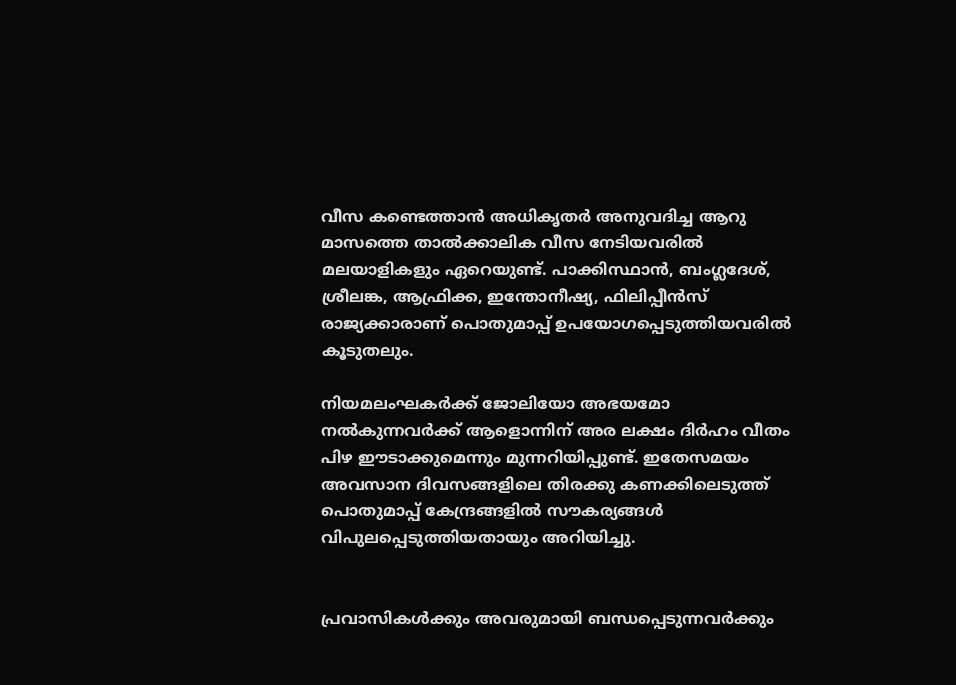വീസ കണ്ടെത്താന്‍ അധികൃതര്‍ അനുവദിച്ച ആറു മാസത്തെ താല്‍ക്കാലിക വീസ നേടിയവരില്‍ മലയാളികളും ഏറെയുണ്ട്. പാക്കിസ്ഥാന്‍, ബംഗ്ലദേശ്, ശ്രീലങ്ക, ആഫ്രിക്ക, ഇന്തോനീഷ്യ, ഫിലിപ്പീന്‍സ് രാജ്യക്കാരാണ് പൊതുമാപ്പ് ഉപയോഗപ്പെടുത്തിയവരില്‍ കൂടുതലും.

നിയമലംഘകര്‍ക്ക് ജോലിയോ അഭയമോ നല്‍കുന്നവര്‍ക്ക് ആളൊന്നിന് അര ലക്ഷം ദിര്‍ഹം വീതം പിഴ ഈടാക്കുമെന്നും മുന്നറിയിപ്പുണ്ട്. ഇതേസമയം അവസാന ദിവസങ്ങളിലെ തിരക്കു കണക്കിലെടുത്ത് പൊതുമാപ്പ് കേന്ദ്രങ്ങളില്‍ സൗകര്യങ്ങള്‍ വിപുലപ്പെടുത്തിയതായും അറിയിച്ചു.


പ്രവാസികൾക്കും അവരുമായി ബന്ധപ്പെടുന്നവർക്കും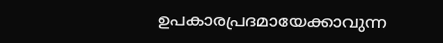ഉപകാരപ്രദമായേക്കാവുന്ന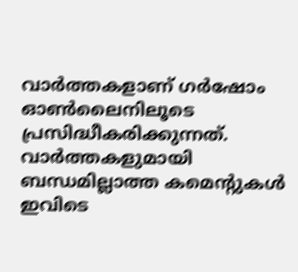വാർത്തകളാണ് ഗർഷോം ഓൺലൈനിലൂടെ പ്രസിദ്ധീകരിക്കുന്നത്. വാർത്തകളുമായി ബന്ധമില്ലാത്ത കമെന്റുകൾ ഇവിടെ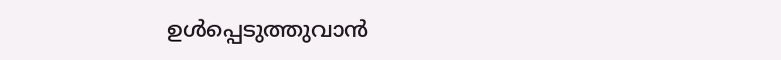ഉൾപ്പെടുത്തുവാൻ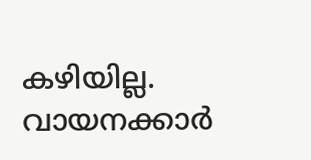കഴിയില്ല. വായനക്കാർ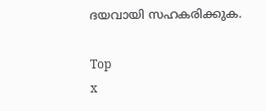ദയവായി സഹകരിക്കുക.

Top
x